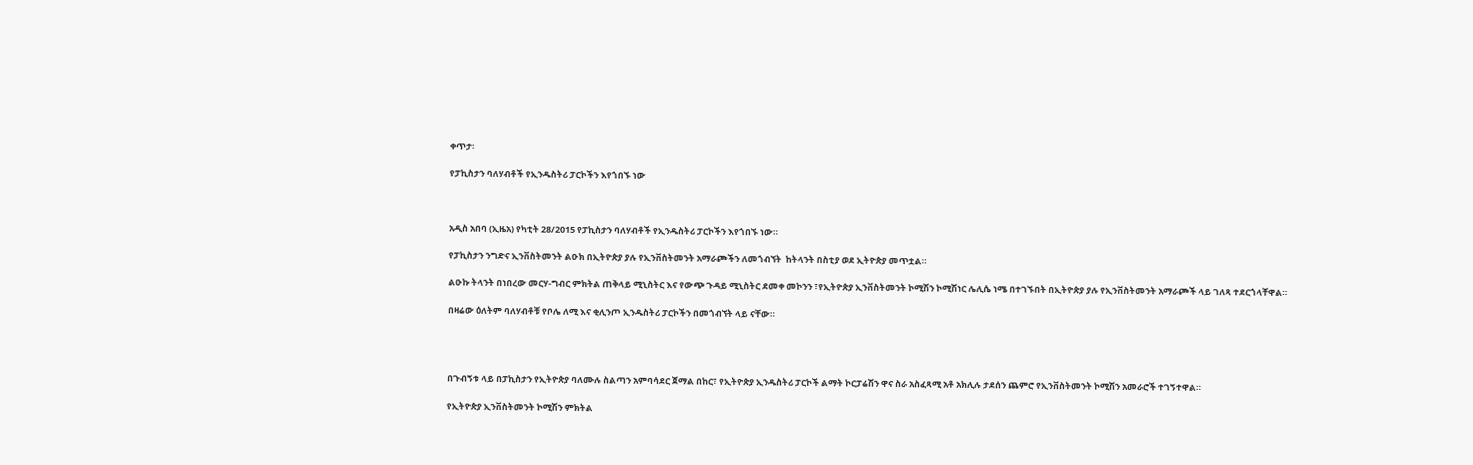ቀጥታ፡

የፓኪስታን ባለሃብቶች የኢንዱስትሪ ፓርኮችን እየጎበኙ ነው



አዲስ አበባ (ኢዜአ) የካቲት 28/2015 የፓኪስታን ባለሃብቶች የኢንዱስትሪ ፓርኮችን እየጎበኙ ነው።

የፓኪስታን ንግድና ኢንቨስትመንት ልዑክ በኢትዮጵያ ያሉ የኢንቨስትመንት አማራጮችን ለመጎብኘት  ከትላንት በስቲያ ወደ ኢትዮጵያ መጥቷል።

ልዑኩ ትላንት በነበረው መርሃ-ግብር ምክትል ጠቅላይ ሚኒስትር እና የውጭ ጉዳይ ሚኒስትር ደመቀ መኮንን ፣የኢትዮጵያ ኢንቨስትመንት ኮሚሽን ኮሚሽነር ሌሊሴ ነሜ በተገኙበት በኢትዮጵያ ያሉ የኢንቨስትመንት አማራጮች ላይ ገለጻ ተደርጎላቸዋል።

በዛሬው ዕለትም ባለሃብቶቹ የቦሌ ለሚ እና ቂሊንጦ ኢንዱስትሪ ፓርኮችን በመጎብኘት ላይ ናቸው።




በጉብኝቱ ላይ በፓኪስታን የኢትዮጵያ ባለሙሉ ስልጣን አምባሳደር ጀማል በከር፣ የኢትዮጵያ ኢንዱስትሪ ፓርኮች ልማት ኮርፓሬሽን ዋና ስራ አስፈጻሚ አቶ አክሊሉ ታደሰን ጨምሮ የኢንቨስትመንት ኮሚሽን አመራሮች ተገኝተዋል።

የኢትዮጵያ ኢንቨስትመንት ኮሚሽን ምክትል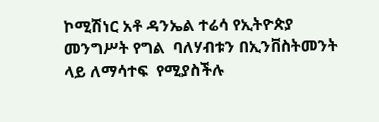ኮሚሽነር አቶ ዳንኤል ተሬሳ የኢትዮጵያ መንግሥት የግል  ባለሃብቱን በኢንቨስትመንት ላይ ለማሳተፍ  የሚያስችሉ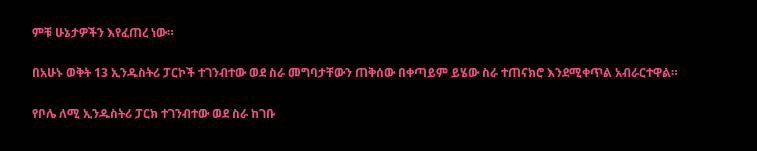ምቹ ሁኔታዎችን እየፈጠረ ነው።

በአሁኑ ወቅት 13 ኢንዱስትሪ ፓርኮች ተገንብተው ወደ ስራ መግባታቸውን ጠቅሰው በቀጣይም ይሄው ስራ ተጠናክሮ እንደሚቀጥል አብራርተዋል።

የቦሌ ለሚ ኢንዱስትሪ ፓርክ ተገንብተው ወደ ስራ ከገቡ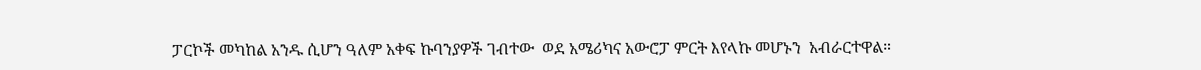ፓርኮች መካከል አንዱ ሲሆን ዓለም አቀፍ ኩባንያዎች ገብተው  ወደ አሜሪካና አውሮፓ ምርት እየላኩ መሆኑን  አብራርተዋል።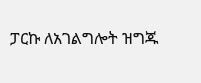ፓርኩ ለአገልግሎት ዝግጁ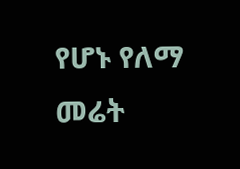የሆኑ የለማ መሬት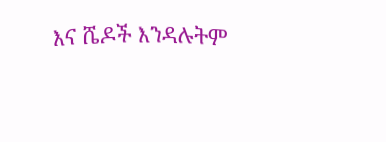እና ሼዶች እንዳሉትም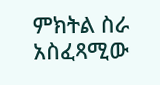ምክትል ስራ አስፈጻሚው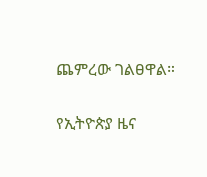ጨምረው ገልፀዋል።

የኢትዮጵያ ዜና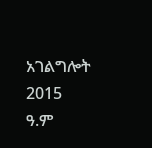አገልግሎት
2015
ዓ.ም